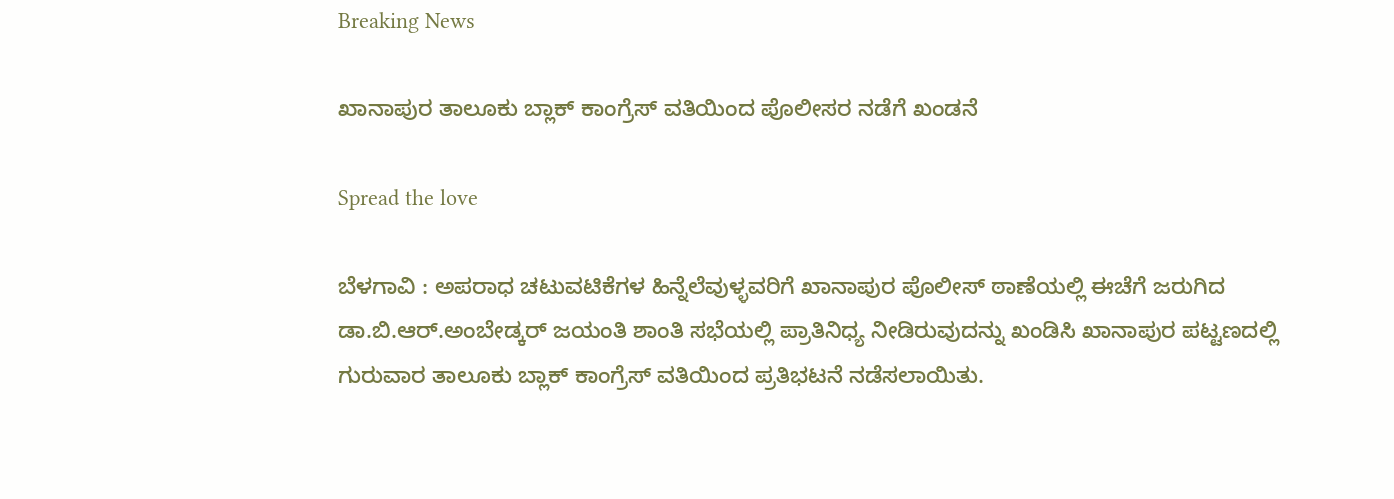Breaking News

ಖಾನಾಪುರ ತಾಲೂಕು ಬ್ಲಾಕ್ ಕಾಂಗ್ರೆಸ್ ವತಿಯಿಂದ ಪೊಲೀಸರ ನಡೆಗೆ ಖಂಡನೆ

Spread the love

ಬೆಳಗಾವಿ : ಅಪರಾಧ ಚಟುವಟಿಕೆಗಳ ಹಿನ್ನೆಲೆವುಳ್ಳವರಿಗೆ ಖಾನಾಪುರ ಪೊಲೀಸ್ ಠಾಣೆಯಲ್ಲಿ ಈಚೆಗೆ ಜರುಗಿದ ಡಾ.ಬಿ.ಆರ್.ಅಂಬೇಡ್ಕರ್ ಜಯಂತಿ ಶಾಂತಿ ಸಭೆಯಲ್ಲಿ ಪ್ರಾತಿನಿಧ್ಯ ನೀಡಿರುವುದನ್ನು ಖಂಡಿಸಿ ಖಾನಾಪುರ ಪಟ್ಟಣದಲ್ಲಿ ಗುರುವಾರ ತಾಲೂಕು ಬ್ಲಾಕ್ ಕಾಂಗ್ರೆಸ್ ವತಿಯಿಂದ ಪ್ರತಿಭಟನೆ ನಡೆಸಲಾಯಿತು.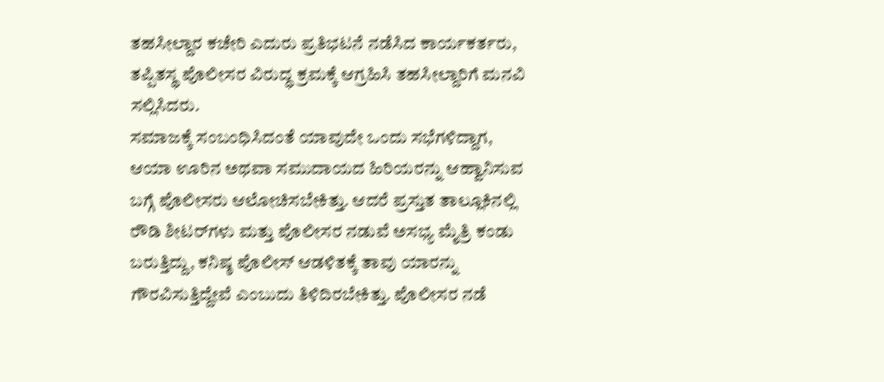ತಹಸೀಲ್ದಾರ ಕಚೇರಿ ಎದುರು ಪ್ರತಿಭಟನೆ ನಡೆಸಿದ ಕಾರ್ಯಕರ್ತರು, ತಪ್ಪಿತಸ್ಥ ಪೊಲೀಸರ ವಿರುದ್ಧ ಕ್ರಮಕ್ಕೆ ಆಗ್ರಹಿಸಿ ತಹಸೀಲ್ದಾರಿಗೆ ಮನವಿ ಸಲ್ಲಿಸಿದರು.
ಸಮಾಜಕ್ಕೆ ಸಂಬಂಧಿಸಿದಂತೆ ಯಾವುದೇ ಒಂದು ಸಭೆಗಳಿದ್ದಾಗ, ಆಯಾ ಊರಿನ ಅಥವಾ ಸಮುದಾಯದ ಹಿರಿಯರನ್ನು ಆಹ್ವಾನಿಸುವ ಬಗ್ಗೆ ಪೊಲೀಸರು ಆಲೋಚಿಸಬೇಕಿತ್ತು. ಆದರೆ ಪ್ರಸ್ತುತ ತಾಲ್ಲೂಕಿನಲ್ಲಿ ರೌಡಿ ಶೀಟರ್‌ಗಳು ಮತ್ತು ಪೊಲೀಸರ ನಡುವೆ ಅಸಭ್ಯ ಮೈತ್ರಿ ಕಂಡು ಬರುತ್ತಿದ್ದು, ಕನಿಷ್ಠ ಪೊಲೀಸ್ ಆಡಳಿತಕ್ಕೆ ತಾವು ಯಾರನ್ನು ಗೌರವಿಸುತ್ತಿದ್ದೇವೆ ಎಂಬುದು ತಿಳಿದಿರಬೇಕಿತ್ತು. ಪೊಲೀಸರ ನಡೆ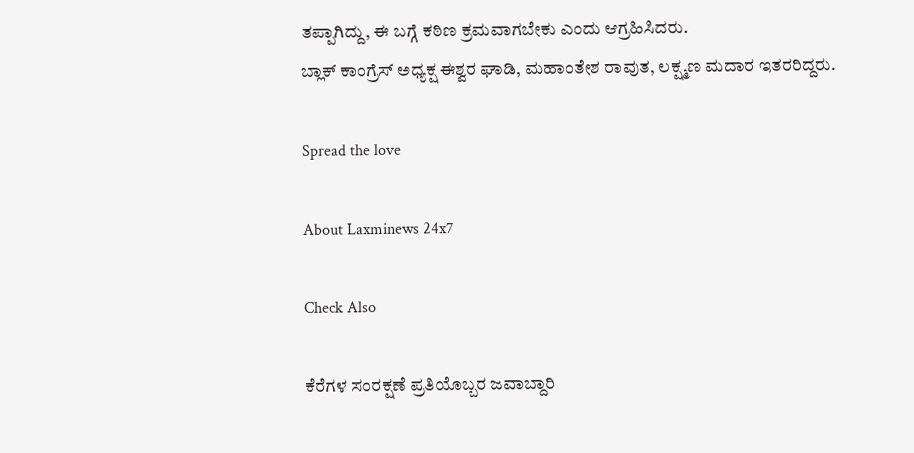ತಪ್ಪಾಗಿದ್ದು, ಈ ಬಗ್ಗೆ ಕಠಿಣ ಕ್ರಮವಾಗಬೇಕು ಎಂದು ಆಗ್ರಹಿಸಿದರು.
ಬ್ಲಾಕ್ ಕಾಂಗ್ರೆಸ್ ಅಧ್ಯಕ್ಷ ಈಶ್ವರ ಘಾಡಿ, ಮಹಾಂತೇಶ ರಾವುತ, ಲಕ್ಷ್ಮಣ ಮದಾರ ಇತರರಿದ್ದರು.

Spread the love

About Laxminews 24x7

Check Also

ಕೆರೆಗಳ ಸಂರಕ್ಷಣೆ ಪ್ರತಿಯೊಬ್ಬರ ಜವಾಬ್ದಾರಿ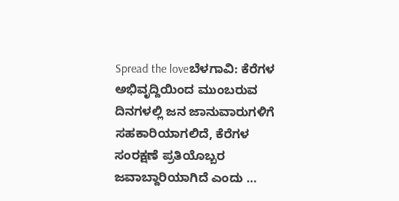Spread the loveಬೆಳಗಾವಿ: ಕೆರೆಗಳ ಅಭಿವೃದ್ದಿಯಿಂದ ಮುಂಬರುವ ದಿನಗಳಲ್ಲಿ ಜನ ಜಾನುವಾರುಗಳಿಗೆ ಸಹಕಾರಿಯಾಗಲಿದೆ, ಕೆರೆಗಳ ಸಂರಕ್ಷಣೆ ಪ್ರತಿಯೊಬ್ಬರ ಜವಾಬ್ದಾರಿಯಾಗಿದೆ ಎಂದು …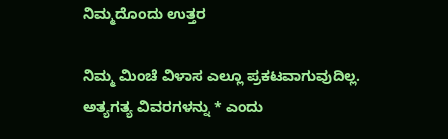ನಿಮ್ಮದೊಂದು ಉತ್ತರ

ನಿಮ್ಮ ಮಿಂಚೆ ವಿಳಾಸ ಎಲ್ಲೂ ಪ್ರಕಟವಾಗುವುದಿಲ್ಲ. ಅತ್ಯಗತ್ಯ ವಿವರಗಳನ್ನು * ಎಂದು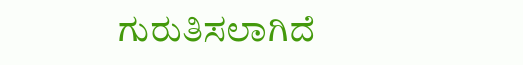ಗುರುತಿಸಲಾಗಿದೆ